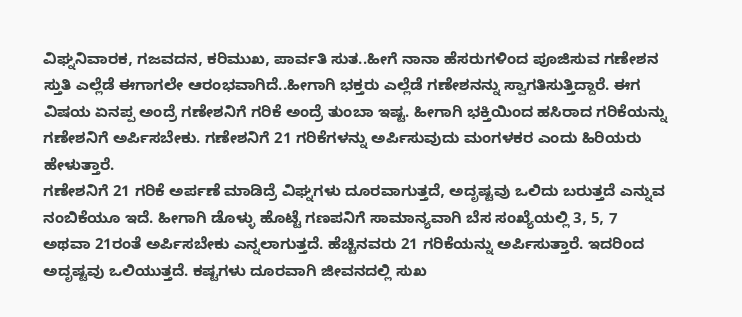ವಿಘ್ನನಿವಾರಕ, ಗಜವದನ, ಕರಿಮುಖ, ಪಾರ್ವತಿ ಸುತ..ಹೀಗೆ ನಾನಾ ಹೆಸರುಗಳಿಂದ ಪೂಜಿಸುವ ಗಣೇಶನ ಸ್ತುತಿ ಎಲ್ಲೆಡೆ ಈಗಾಗಲೇ ಆರಂಭವಾಗಿದೆ..ಹೀಗಾಗಿ ಭಕ್ತರು ಎಲ್ಲೆಡೆ ಗಣೇಶನನ್ನು ಸ್ವಾಗತಿಸುತ್ತಿದ್ದಾರೆ. ಈಗ ವಿಷಯ ಏನಪ್ಪ ಅಂದ್ರೆ ಗಣೇಶನಿಗೆ ಗರಿಕೆ ಅಂದ್ರೆ ತುಂಬಾ ಇಷ್ಟ. ಹೀಗಾಗಿ ಭಕ್ತಿಯಿಂದ ಹಸಿರಾದ ಗರಿಕೆಯನ್ನು ಗಣೇಶನಿಗೆ ಅರ್ಪಿಸಬೇಕು. ಗಣೇಶನಿಗೆ 21 ಗರಿಕೆಗಳನ್ನು ಅರ್ಪಿಸುವುದು ಮಂಗಳಕರ ಎಂದು ಹಿರಿಯರು ಹೇಳುತ್ತಾರೆ.
ಗಣೇಶನಿಗೆ 21 ಗರಿಕೆ ಅರ್ಪಣೆ ಮಾಡಿದ್ರೆ ವಿಘ್ನಗಳು ದೂರವಾಗುತ್ತದೆ, ಅದೃಷ್ಟವು ಒಲಿದು ಬರುತ್ತದೆ ಎನ್ನುವ ನಂಬಿಕೆಯೂ ಇದೆ. ಹೀಗಾಗಿ ಡೊಳ್ಳು ಹೊಟ್ಟೆ ಗಣಪನಿಗೆ ಸಾಮಾನ್ಯವಾಗಿ ಬೆಸ ಸಂಖ್ಯೆಯಲ್ಲಿ 3, 5, 7 ಅಥವಾ 21ರಂತೆ ಅರ್ಪಿಸಬೇಕು ಎನ್ನಲಾಗುತ್ತದೆ. ಹೆಚ್ಚಿನವರು 21 ಗರಿಕೆಯನ್ನು ಅರ್ಪಿಸುತ್ತಾರೆ. ಇದರಿಂದ ಅದೃಷ್ಟವು ಒಲಿಯುತ್ತದೆ. ಕಷ್ಟಗಳು ದೂರವಾಗಿ ಜೀವನದಲ್ಲಿ ಸುಖ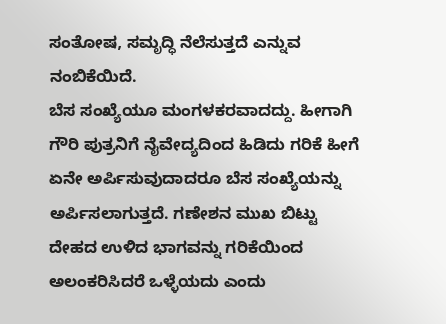ಸಂತೋಷ, ಸಮೃದ್ಧಿ ನೆಲೆಸುತ್ತದೆ ಎನ್ನುವ ನಂಬಿಕೆಯಿದೆ.
ಬೆಸ ಸಂಖ್ಯೆಯೂ ಮಂಗಳಕರವಾದದ್ದು. ಹೀಗಾಗಿ ಗೌರಿ ಪುತ್ರನಿಗೆ ನೈವೇದ್ಯದಿಂದ ಹಿಡಿದು ಗರಿಕೆ ಹೀಗೆ ಏನೇ ಅರ್ಪಿಸುವುದಾದರೂ ಬೆಸ ಸಂಖ್ಯೆಯನ್ನು ಅರ್ಪಿಸಲಾಗುತ್ತದೆ. ಗಣೇಶನ ಮುಖ ಬಿಟ್ಟು ದೇಹದ ಉಳಿದ ಭಾಗವನ್ನು ಗರಿಕೆಯಿಂದ ಅಲಂಕರಿಸಿದರೆ ಒಳ್ಳೆಯದು ಎಂದು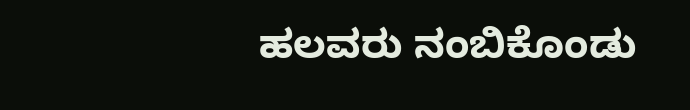ಹಲವರು ನಂಬಿಕೊಂಡು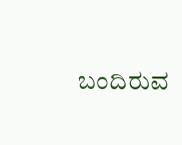ಬಂದಿರುವ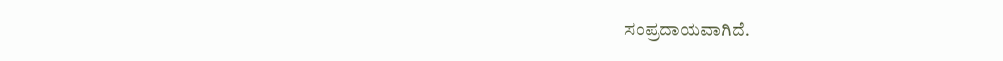ಸಂಪ್ರದಾಯವಾಗಿದೆ.